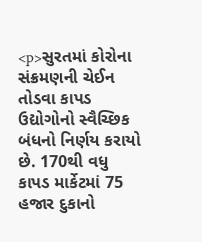<p>સુરતમાં કોરોના સંક્રમણની ચેઈન તોડવા કાપડ ઉદ્યોગોનો સ્વૈચ્છિક બંધનો નિર્ણય કરાયો છે. 170થી વધુ કાપડ માર્કેટમાં 75 હજાર દુકાનો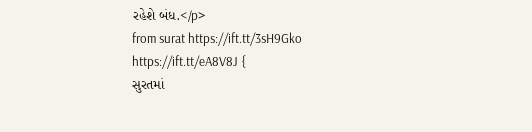રહેશે બંધ.</p>
from surat https://ift.tt/3sH9Gko
https://ift.tt/eA8V8J {
સુરતમાં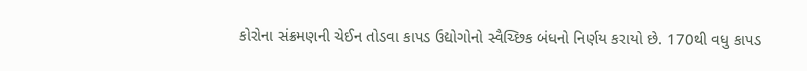કોરોના સંક્રમણની ચેઈન તોડવા કાપડ ઉદ્યોગોનો સ્વૈચ્છિક બંધનો નિર્ણય કરાયો છે. 170થી વધુ કાપડ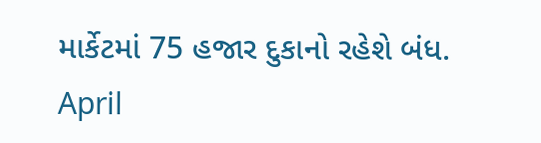માર્કેટમાં 75 હજાર દુકાનો રહેશે બંધ.
April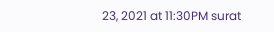23, 2021 at 11:30PM surat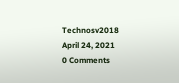Technosv2018
April 24, 2021
0 Comments